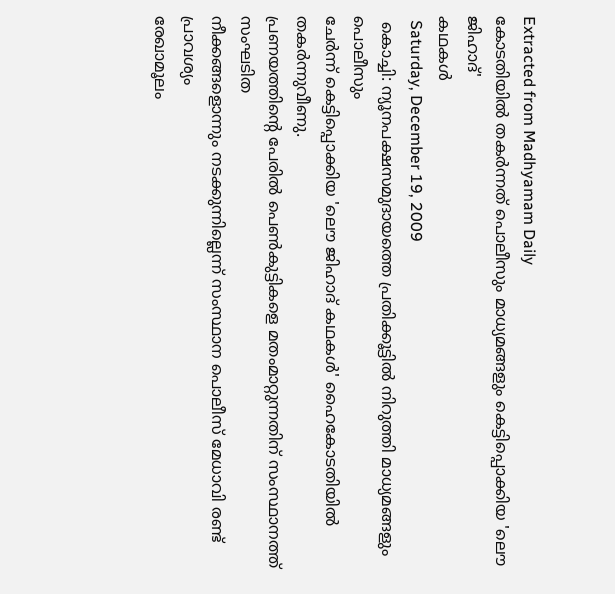Extracted from Madhyamam Daily
കോടതിയില്‍ തകര്‍ന്നത് പൊലീസും മാധ്യമങ്ങളും കെട്ടിപ്പൊക്കിയ 'ലൌ ജിഹാദ്'
കഥകള്‍
 Saturday, December 19, 2009
 കൊച്ചി: ന്യൂനപക്ഷസമുദായത്തെ പ്രതിക്കൂട്ടില്‍ നിറുത്തി മാധ്യമങ്ങളും പൊലീസും
ചേര്‍ന്ന് കെട്ടിപ്പൊക്കിയ 'ലൌ ജിഹാദ് കഥകള്‍' ഹൈകോടതിയില്‍ തകര്‍ന്നുവീണു.
പ്രണയത്തിന്റെ പേരില്‍ പെണ്‍കുട്ടികളെ മതംമാറ്റുന്നതിന് സംസ്ഥാനത്ത് സംഘടിത
നീക്കങ്ങളൊന്നും നടക്കുന്നില്ലെന്ന് സംസ്ഥാന പൊലീസ് മേധാവി രണ്ട് പ്രാവശ്യം
രേഖാമൂലം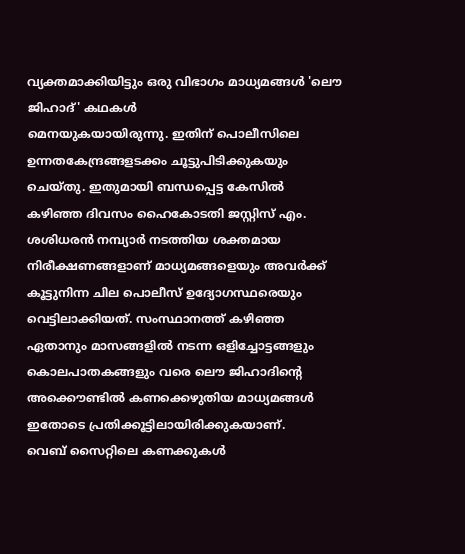വ്യക്തമാക്കിയിട്ടും ഒരു വിഭാഗം മാധ്യമങ്ങള്‍ 'ലൌ ജിഹാദ്' കഥകള്‍
മെനയുകയായിരുന്നു. ഇതിന് പൊലീസിലെ ഉന്നതകേന്ദ്രങ്ങളടക്കം ചൂട്ടുപിടിക്കുകയും
ചെയ്തു. ഇതുമായി ബന്ധപ്പെട്ട കേസില്‍ കഴിഞ്ഞ ദിവസം ഹൈകോടതി ജസ്റ്റിസ് എം.
ശശിധരന്‍ നമ്പ്യാര്‍ നടത്തിയ ശക്തമായ നിരീക്ഷണങ്ങളാണ് മാധ്യമങ്ങളെയും അവര്‍ക്ക്
കൂട്ടുനിന്ന ചില പൊലീസ് ഉദ്യോഗസ്ഥരെയും വെട്ടിലാക്കിയത്. സംസ്ഥാനത്ത് കഴിഞ്ഞ
ഏതാനും മാസങ്ങളില്‍ നടന്ന ഒളിച്ചോട്ടങ്ങളും കൊലപാതകങ്ങളും വരെ ലൌ ജിഹാദിന്റെ
അക്കൌണ്ടില്‍ കണക്കെഴുതിയ മാധ്യമങ്ങള്‍ ഇതോടെ പ്രതിക്കൂട്ടിലായിരിക്കുകയാണ്.
വെബ് സൈറ്റിലെ കണക്കുകള്‍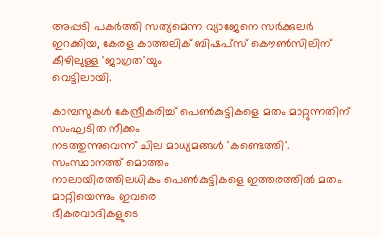അപ്പടി പകര്‍ത്തി സത്യമെന്ന വ്യാജേനെ സര്‍ക്കുലര്‍
ഇറക്കിയ, കേരള കാത്തലിക് ബിഷപ്സ് കൌണ്‍സിലിന് കീഴിലുള്ള 'ജാഗ്രത'യും
വെട്ടിലായി.

കാമ്പസുകള്‍ കേന്ദ്രീകരിച്ച് പെണ്‍കുട്ടികളെ മതം മാറ്റുന്നതിന് സംഘടിത നീക്കം
നടത്തുന്നുവെന്ന് ചില മാധ്യമങ്ങള്‍ 'കണ്ടെത്തി'. സംസ്ഥാനത്ത് മൊത്തം
നാലായിരത്തിലധികം പെണ്‍കുട്ടികളെ ഇത്തരത്തില്‍ മതം മാറ്റിയെന്നും ഇവരെ
ഭീകരവാദികളുടെ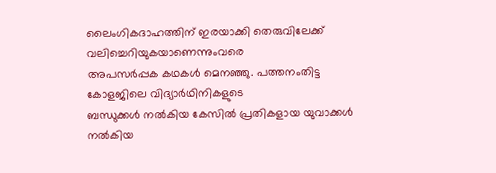ലൈംഗികദാഹത്തിന് ഇരയാക്കി തെരുവിലേക്ക് വലിച്ചെറിയുകയാണെന്നുംവരെ
അപസര്‍പ്പക കഥകള്‍ മെനഞ്ഞു. പത്തനംതിട്ട കോളജിലെ വിദ്യാര്‍ഥിനികളുടെ
ബന്ധുക്കള്‍ നല്‍കിയ കേസില്‍ പ്രതികളായ യുവാക്കള്‍ നല്‍കിയ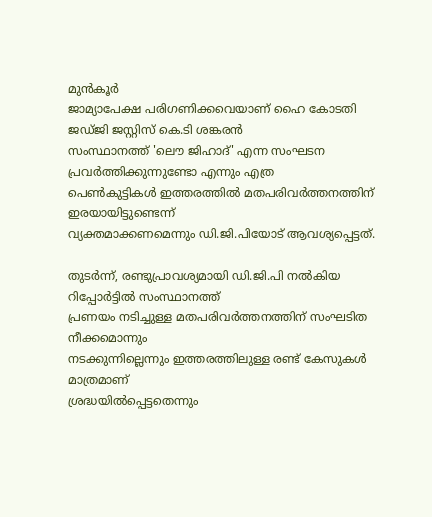മുന്‍കൂര്‍
ജാമ്യാപേക്ഷ പരിഗണിക്കവെയാണ് ഹൈ കോടതി ജഡ്ജി ജസ്റ്റിസ് കെ.ടി ശങ്കരന്‍
സംസ്ഥാനത്ത് 'ലൌ ജിഹാദ്' എന്ന സംഘടന പ്രവര്‍ത്തിക്കുന്നുണ്ടോ എന്നും എത്ര
പെണ്‍കുട്ടികള്‍ ഇത്തരത്തില്‍ മതപരിവര്‍ത്തനത്തിന് ഇരയായിട്ടുണ്ടെന്ന്
വ്യക്തമാക്കണമെന്നും ഡി.ജി.പിയോട് ആവശ്യപ്പെട്ടത്.

തുടര്‍ന്ന്, രണ്ടുപ്രാവശ്യമായി ഡി.ജി.പി നല്‍കിയ റിപ്പോര്‍ട്ടില്‍ സംസ്ഥാനത്ത്
പ്രണയം നടിച്ചുള്ള മതപരിവര്‍ത്തനത്തിന് സംഘടിത നീക്കമൊന്നും
നടക്കുന്നില്ലെന്നും ഇത്തരത്തിലുള്ള രണ്ട് കേസുകള്‍ മാത്രമാണ്
ശ്രദ്ധയില്‍പ്പെട്ടതെന്നും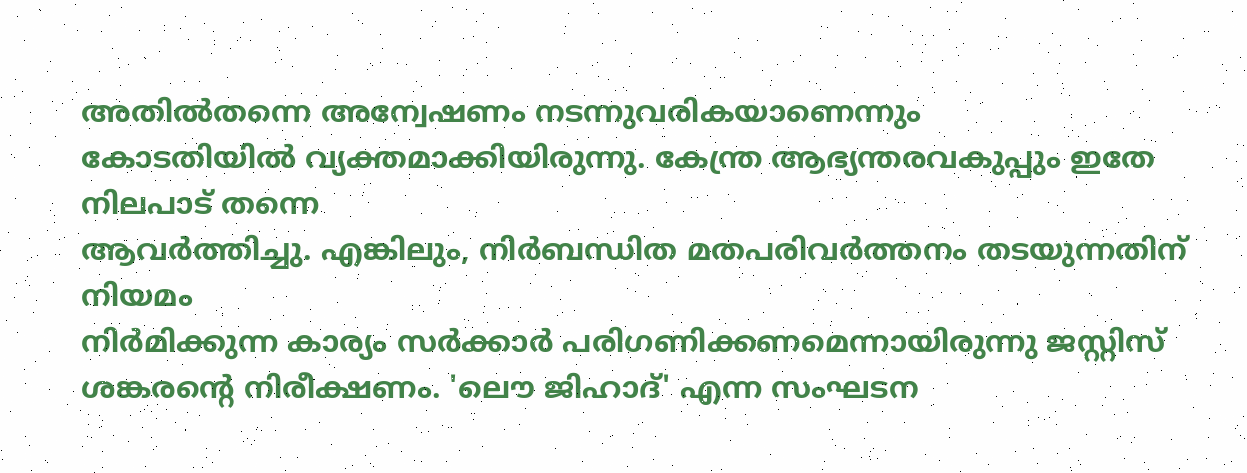അതില്‍തന്നെ അന്വേഷണം നടന്നുവരികയാണെന്നും
കോടതിയില്‍ വ്യക്തമാക്കിയിരുന്നു. കേന്ത്ര ആഭ്യന്തരവകുപ്പും ഇതേ നിലപാട് തന്നെ
ആവര്‍ത്തിച്ചു. എങ്കിലും, നിര്‍ബന്ധിത മതപരിവര്‍ത്തനം തടയുന്നതിന് നിയമം
നിര്‍മിക്കുന്ന കാര്യം സര്‍ക്കാര്‍ പരിഗണിക്കണമെന്നായിരുന്നു ജസ്റ്റിസ്
ശങ്കരന്റെ നിരീക്ഷണം. 'ലൌ ജിഹാദ്' എന്ന സംഘടന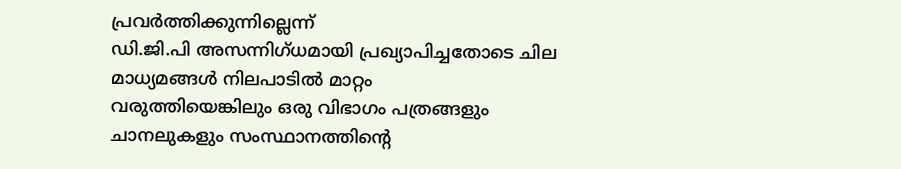പ്രവര്‍ത്തിക്കുന്നില്ലെന്ന്
ഡി.ജി.പി അസന്നിഗ്ധമായി പ്രഖ്യാപിച്ചതോടെ ചില മാധ്യമങ്ങള്‍ നിലപാടില്‍ മാറ്റം
വരുത്തിയെങ്കിലും ഒരു വിഭാഗം പത്രങ്ങളും ചാനലുകളും സംസ്ഥാനത്തിന്റെ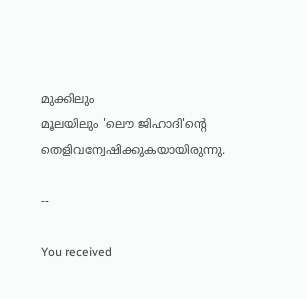മുക്കിലും
മൂലയിലും 'ലൌ ജിഹാദി'ന്റെ തെളിവന്വേഷിക്കുകയായിരുന്നു.

--

You received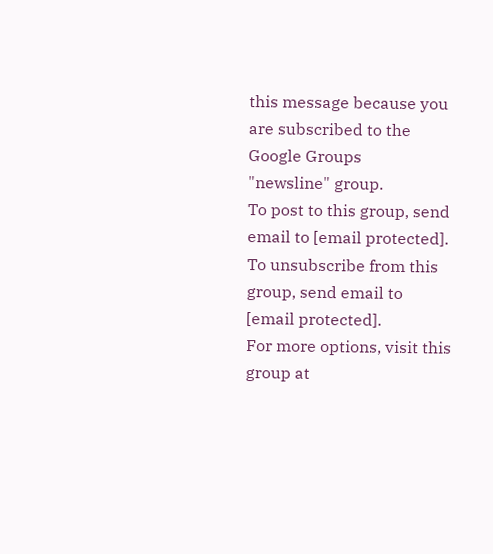this message because you are subscribed to the Google Groups
"newsline" group.
To post to this group, send email to [email protected].
To unsubscribe from this group, send email to
[email protected].
For more options, visit this group at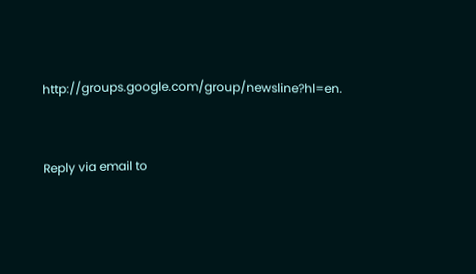http://groups.google.com/group/newsline?hl=en.


Reply via email to